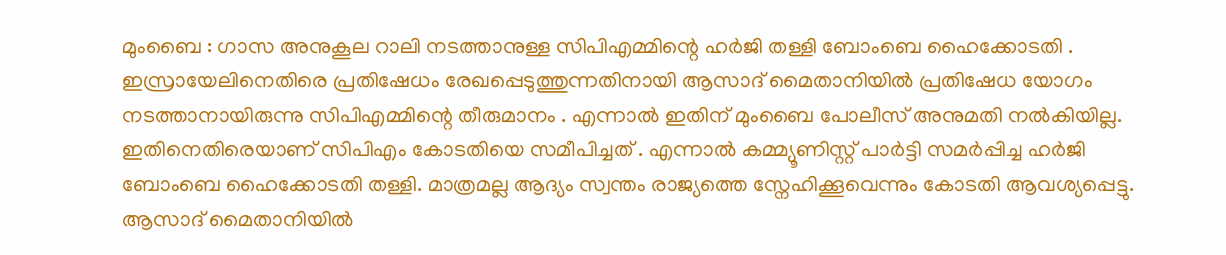മുംബൈ : ഗാസ അനുകൂല റാലി നടത്താനുള്ള സിപിഎമ്മിന്റെ ഹർജി തള്ളി ബോംബെ ഹൈക്കോടതി . ഇസ്രായേലിനെതിരെ പ്രതിഷേധം രേഖപ്പെടുത്തുന്നതിനായി ആസാദ് മൈതാനിയിൽ പ്രതിഷേധ യോഗം നടത്താനായിരുന്നു സിപിഎമ്മിന്റെ തീരുമാനം . എന്നാൽ ഇതിന് മുംബൈ പോലീസ് അനുമതി നൽകിയില്ല. ഇതിനെതിരെയാണ് സിപിഎം കോടതിയെ സമീപിച്ചത് . എന്നാൽ കമ്മ്യൂണിസ്റ്റ് പാർട്ടി സമർപ്പിച്ച ഹർജി ബോംബെ ഹൈക്കോടതി തള്ളി. മാത്രമല്ല ആദ്യം സ്വന്തം രാജ്യത്തെ സ്നേഹിക്കൂവെന്നും കോടതി ആവശ്യപ്പെട്ടു.
ആസാദ് മൈതാനിയിൽ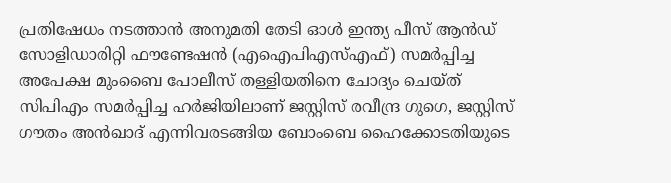പ്രതിഷേധം നടത്താൻ അനുമതി തേടി ഓൾ ഇന്ത്യ പീസ് ആൻഡ് സോളിഡാരിറ്റി ഫൗണ്ടേഷൻ (എഐപിഎസ്എഫ്) സമർപ്പിച്ച അപേക്ഷ മുംബൈ പോലീസ് തള്ളിയതിനെ ചോദ്യം ചെയ്ത് സിപിഎം സമർപ്പിച്ച ഹർജിയിലാണ് ജസ്റ്റിസ് രവീന്ദ്ര ഗുഗെ, ജസ്റ്റിസ് ഗൗതം അൻഖാദ് എന്നിവരടങ്ങിയ ബോംബെ ഹൈക്കോടതിയുടെ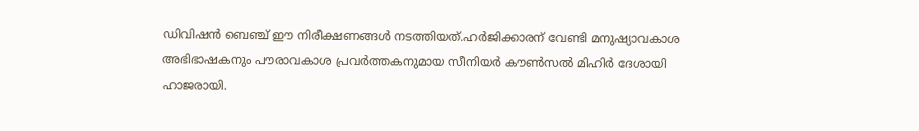ഡിവിഷൻ ബെഞ്ച് ഈ നിരീക്ഷണങ്ങൾ നടത്തിയത്.ഹർജിക്കാരന് വേണ്ടി മനുഷ്യാവകാശ അഭിഭാഷകനും പൗരാവകാശ പ്രവർത്തകനുമായ സീനിയർ കൗൺസൽ മിഹിർ ദേശായി ഹാജരായി.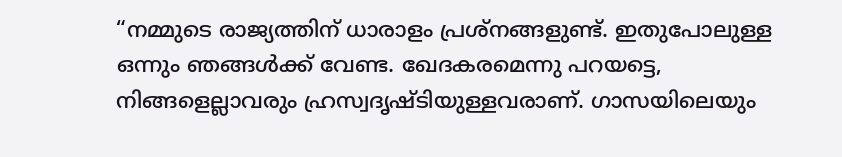“നമ്മുടെ രാജ്യത്തിന് ധാരാളം പ്രശ്നങ്ങളുണ്ട്. ഇതുപോലുള്ള ഒന്നും ഞങ്ങൾക്ക് വേണ്ട. ഖേദകരമെന്നു പറയട്ടെ, നിങ്ങളെല്ലാവരും ഹ്രസ്വദൃഷ്ടിയുള്ളവരാണ്. ഗാസയിലെയും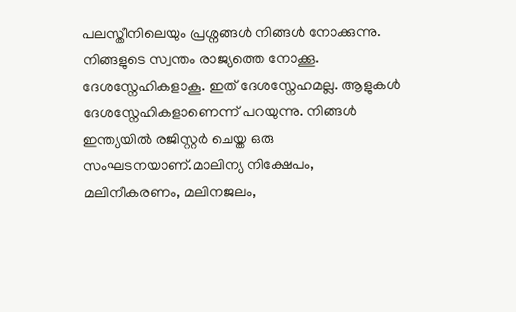പലസ്തീനിലെയും പ്രശ്നങ്ങൾ നിങ്ങൾ നോക്കുന്നു. നിങ്ങളുടെ സ്വന്തം രാജ്യത്തെ നോക്കൂ. ദേശസ്നേഹികളാകൂ. ഇത് ദേശസ്നേഹമല്ല. ആളുകൾ ദേശസ്നേഹികളാണെന്ന് പറയുന്നു. നിങ്ങൾ ഇന്ത്യയിൽ രജിസ്റ്റർ ചെയ്ത ഒരു സംഘടനയാണ്.മാലിന്യ നിക്ഷേപം, മലിനീകരണം, മലിനജലം,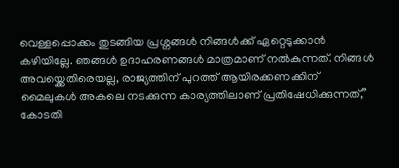വെള്ളപ്പൊക്കം തുടങ്ങിയ പ്രശ്നങ്ങൾ നിങ്ങൾക്ക് ഏറ്റെടുക്കാൻ കഴിയില്ലേ. ഞങ്ങൾ ഉദാഹരണങ്ങൾ മാത്രമാണ് നൽകുന്നത്. നിങ്ങൾ അവയ്ക്കെതിരെയല്ല, രാജ്യത്തിന് പുറത്ത് ആയിരക്കണക്കിന് മൈലുകൾ അകലെ നടക്കുന്ന കാര്യത്തിലാണ് പ്രതിഷേധിക്കുന്നത്,” കോടതി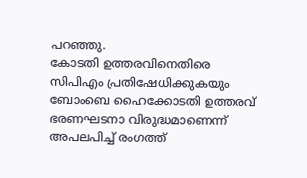പറഞ്ഞു.
കോടതി ഉത്തരവിനെതിരെ സിപിഎം പ്രതിഷേധിക്കുകയും ബോംബെ ഹൈക്കോടതി ഉത്തരവ് ഭരണഘടനാ വിരുദ്ധമാണെന്ന് അപലപിച്ച് രംഗത്ത്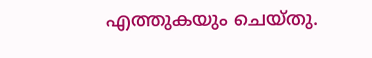എത്തുകയും ചെയ്തു.